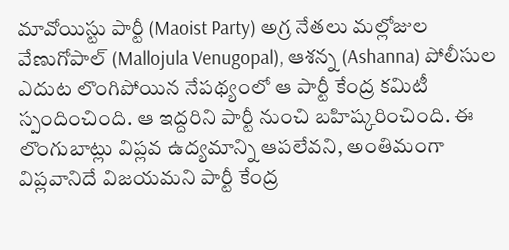మావోయిస్టు పార్టీ (Maoist Party) అగ్ర నేతలు మల్లోజుల వేణుగోపాల్ (Mallojula Venugopal), ఆశన్న (Ashanna) పోలీసుల ఎదుట లొంగిపోయిన నేపథ్యంలో ఆ పార్టీ కేంద్ర కమిటీ స్పందించింది. ఆ ఇద్దరిని పార్టీ నుంచి బహిష్కరించింది. ఈ లొంగుబాట్లు విప్లవ ఉద్యమాన్ని ఆపలేవని, అంతిమంగా విప్లవానిదే విజయమని పార్టీ కేంద్ర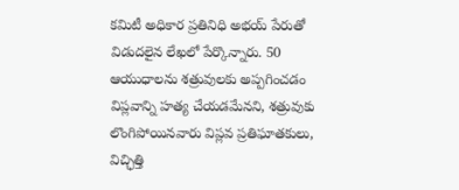కమిటీ అధికార ప్రతినిధి అభయ్ పేరుతో విడుదలైన లేఖలో పేర్కొన్నారు. 50 ఆయుధాలను శత్రువులకు అప్పగించడం విప్లవాన్ని హత్య చేయడమేనని, శత్రువుకు లొంగిపోయినవారు విప్లవ ప్రతిఘాతకులు, విచ్ఛిత్తి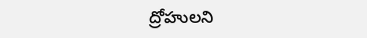ద్రోహులని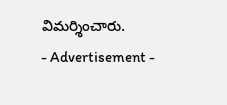విమర్శించారు.
- Advertisement -